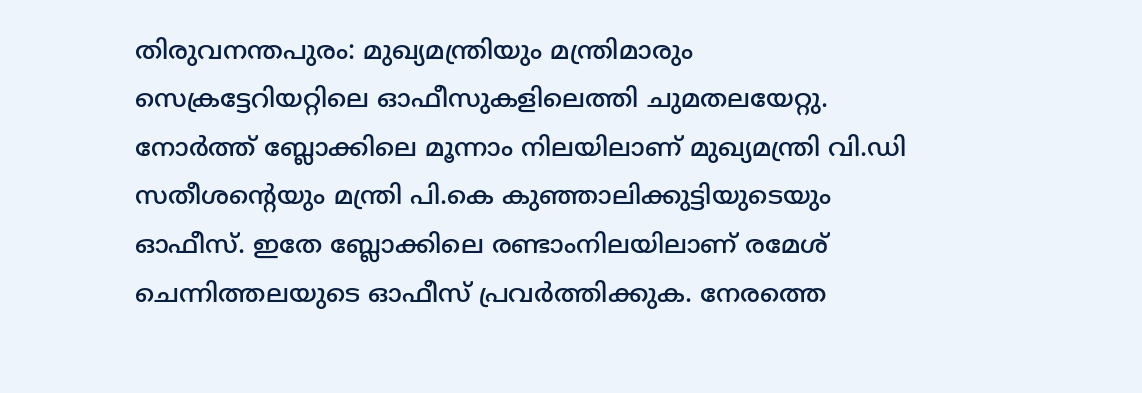തിരുവനന്തപുരം: മുഖ്യമന്ത്രിയും മന്ത്രിമാരും സെക്രട്ടേറിയറ്റിലെ ഓഫീസുകളിലെത്തി ചുമതലയേറ്റു. നോർത്ത് ബ്ലോക്കിലെ മൂന്നാം നിലയിലാണ് മുഖ്യമന്ത്രി വി.ഡി സതീശന്റെയും മന്ത്രി പി.കെ കുഞ്ഞാലിക്കുട്ടിയുടെയും ഓഫീസ്. ഇതേ ബ്ലോക്കിലെ രണ്ടാംനിലയിലാണ് രമേശ് ചെന്നിത്തലയുടെ ഓഫീസ് പ്രവർത്തിക്കുക. നേരത്തെ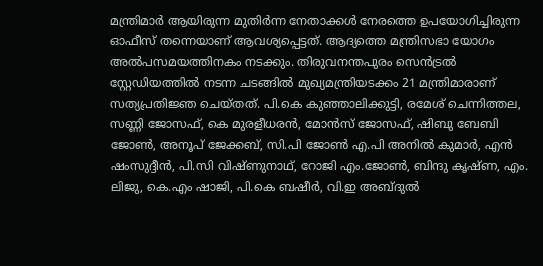മന്ത്രിമാർ ആയിരുന്ന മുതിർന്ന നേതാക്കൾ നേരത്തെ ഉപയോഗിച്ചിരുന്ന ഓഫീസ് തന്നെയാണ് ആവശ്യപ്പെട്ടത്. ആദ്യത്തെ മന്ത്രിസഭാ യോഗം അൽപസമയത്തിനകം നടക്കും. തിരുവനന്തപുരം സെൻട്രൽ സ്റ്റേഡിയത്തിൽ നടന്ന ചടങ്ങിൽ മുഖ്യമന്ത്രിയടക്കം 21 മന്ത്രിമാരാണ് സത്യപ്രതിജ്ഞ ചെയ്ത‌ത്. പി.കെ കുഞ്ഞാലിക്കുട്ടി, രമേശ് ചെന്നിത്തല, സണ്ണി ജോസഫ്, കെ മുരളീധരൻ, മോൻസ് ജോസഫ്, ഷിബു ബേബി ജോൺ, അനൂപ് ജേക്കബ്, സി.പി ജോൺ എ.പി അനിൽ കുമാർ, എൻ ഷംസുദ്ദീൻ, പി.സി വിഷ്ണുനാഥ്, റോജി എം.ജോൺ, ബിന്ദു കൃഷ്ണ, എം. ലിജു, കെ.എം ഷാജി, പി.കെ ബഷീർ, വി.ഇ അബ്‌ദുൽ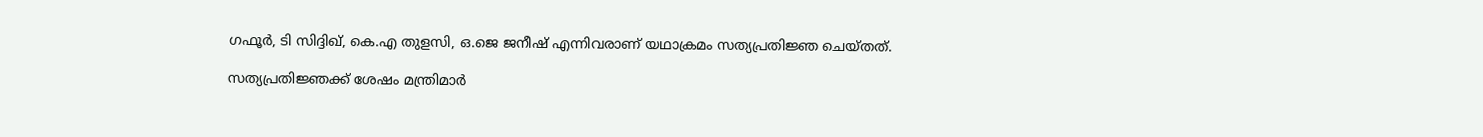ഗഫൂർ, ടി സിദ്ദിഖ്, കെ.എ തുളസി, ഒ.ജെ ജനീഷ് എന്നിവരാണ് യഥാക്രമം സത്യപ്രതിജ്ഞ ചെയ്തത്.

സത്യപ്രതിജ്ഞക്ക് ശേഷം മന്ത്രിമാർ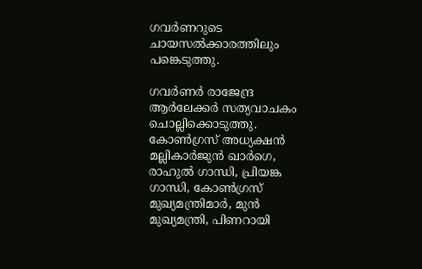ഗവർണറുടെ ചായസൽക്കാരത്തിലും പങ്കെടുത്തു.

ഗവർണർ രാജേന്ദ്ര ആർലേക്കർ സത്യവാചകം ചൊല്ലിക്കൊടുത്തു. കോൺഗ്രസ് അധ്യക്ഷൻ മല്ലികാർജുൻ ഖാർഗെ, രാഹുൽ ഗാന്ധി, പ്രിയങ്ക ഗാന്ധി, കോൺഗ്രസ് മുഖ്യമന്ത്രിമാർ, മുൻ മുഖ്യമന്ത്രി, പിണറായി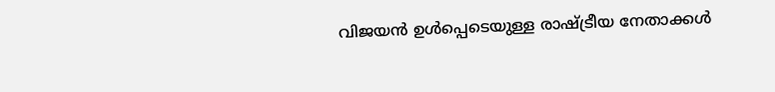വിജയൻ ഉൾപ്പെടെയുള്ള രാഷ്ട്രീയ നേതാക്കൾ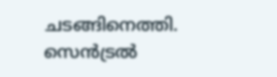ചടങ്ങിനെത്തി. സെൻട്രൽ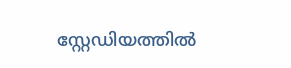സ്റ്റേഡിയത്തിൽ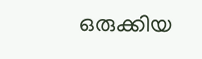ഒരുക്കിയ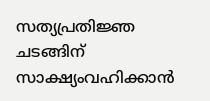സത്യപ്രതിജ്ഞ ചടങ്ങിന് സാക്ഷ്യംവഹിക്കാൻ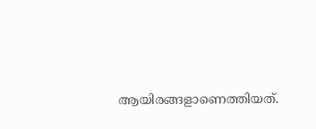ആയിരങ്ങളാണെത്തിയത്.